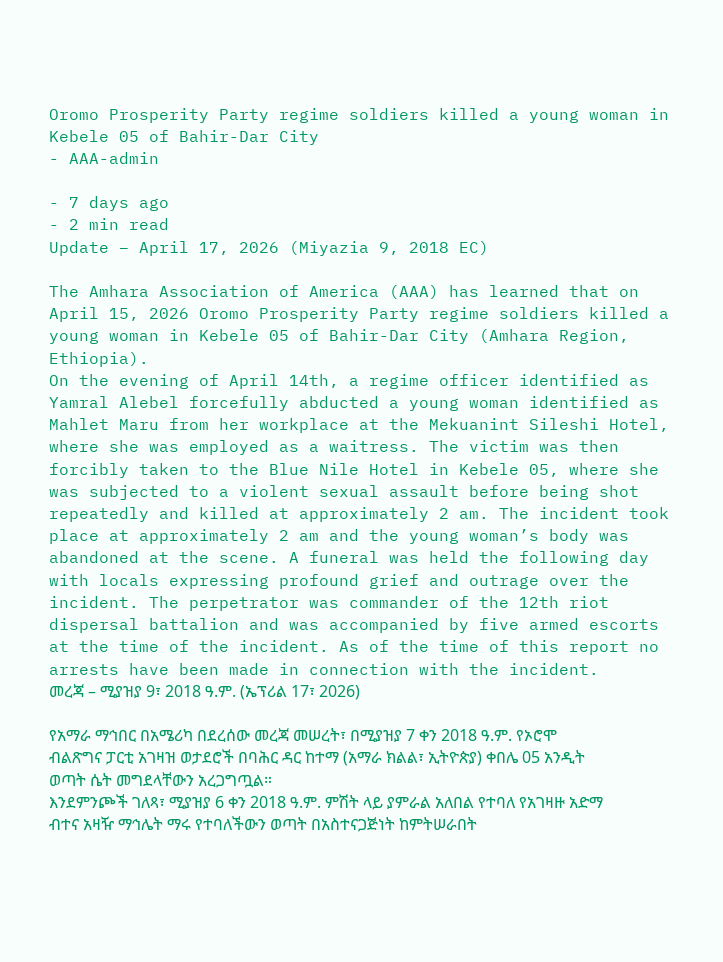Oromo Prosperity Party regime soldiers killed a young woman in Kebele 05 of Bahir-Dar City
- AAA-admin

- 7 days ago
- 2 min read
Update – April 17, 2026 (Miyazia 9, 2018 EC)

The Amhara Association of America (AAA) has learned that on April 15, 2026 Oromo Prosperity Party regime soldiers killed a young woman in Kebele 05 of Bahir-Dar City (Amhara Region, Ethiopia).
On the evening of April 14th, a regime officer identified as Yamral Alebel forcefully abducted a young woman identified as Mahlet Maru from her workplace at the Mekuanint Sileshi Hotel, where she was employed as a waitress. The victim was then forcibly taken to the Blue Nile Hotel in Kebele 05, where she was subjected to a violent sexual assault before being shot repeatedly and killed at approximately 2 am. The incident took place at approximately 2 am and the young woman’s body was abandoned at the scene. A funeral was held the following day with locals expressing profound grief and outrage over the incident. The perpetrator was commander of the 12th riot dispersal battalion and was accompanied by five armed escorts at the time of the incident. As of the time of this report no arrests have been made in connection with the incident.
መረጃ – ሚያዝያ 9፣ 2018 ዓ.ም. (ኤፕሪል 17፣ 2026)

የአማራ ማኅበር በአሜሪካ በደረሰው መረጃ መሠረት፣ በሚያዝያ 7 ቀን 2018 ዓ.ም. የኦሮሞ ብልጽግና ፓርቲ አገዛዝ ወታደሮች በባሕር ዳር ከተማ (አማራ ክልል፣ ኢትዮጵያ) ቀበሌ 05 አንዲት ወጣት ሴት መግደላቸውን አረጋግጧል።
እንደምንጮች ገለጻ፣ ሚያዝያ 6 ቀን 2018 ዓ.ም. ምሽት ላይ ያምራል አለበል የተባለ የአገዛዙ አድማ ብተና አዛዥ ማኅሌት ማሩ የተባለችውን ወጣት በአስተናጋጅነት ከምትሠራበት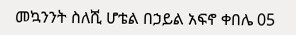መኳንንት ስለሺ ሆቴል በኃይል አፍኖ ቀበሌ 05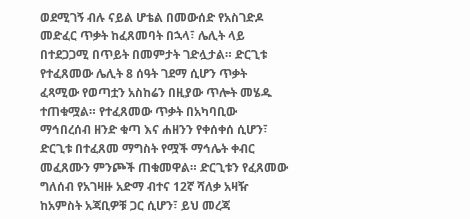ወደሚገኝ ብሉ ናይል ሆቴል በመውሰድ የአስገድዶ መድፈር ጥቃት ከፈጸመባት በኋላ፣ ሌሊት ላይ በተደጋጋሚ በጥይት በመምታት ገድሏታል። ድርጊቱ የተፈጸመው ሌሊት 8 ሰዓት ገደማ ሲሆን ጥቃት ፈጻሚው የወጣቷን አስከሬን በዚያው ጥሎት መሄዱ ተጠቁሟል። የተፈጸመው ጥቃት በአካባቢው ማኅበረሰብ ዘንድ ቁጣ እና ሐዘንን የቀሰቀሰ ሲሆን፣ ድርጊቱ በተፈጸመ ማግስት የሟች ማኅሌት ቀብር መፈጸሙን ምንጮች ጠቁመዋል። ድርጊቱን የፈጸመው ግለሰብ የአገዛዙ አድማ ብተና 12ኛ ሻለቃ አዛዥ ከአምስት አጃቢዎቹ ጋር ሲሆን፣ ይህ መረጃ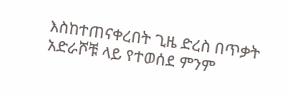እስከተጠናቀረበት ጊዜ ድረስ በጥቃት አድራሾቹ ላይ የተወሰደ ምንም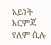አይነት እርምጃ የለም ሲሉ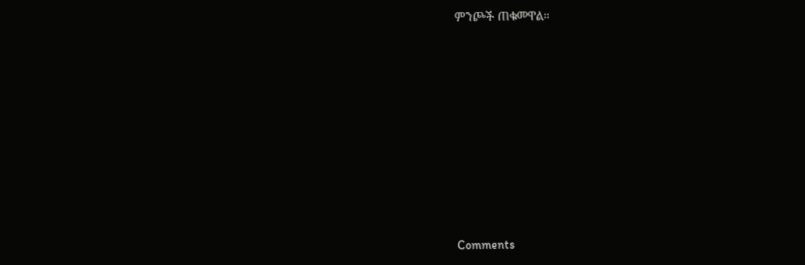ምንጮች ጠቁመዋል።












Comments